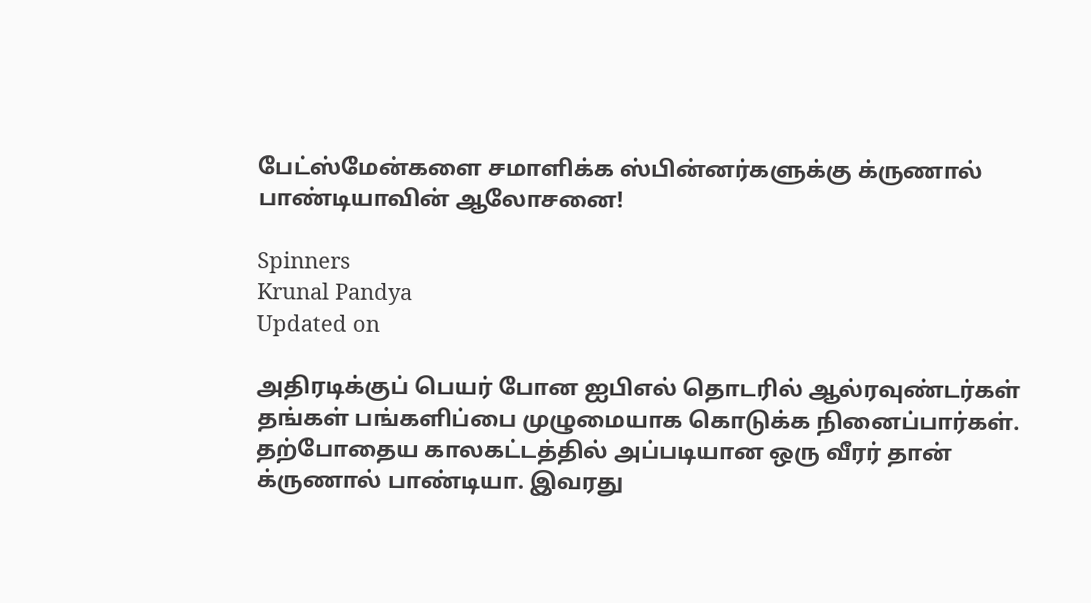பேட்ஸ்மேன்களை சமாளிக்க ஸ்பின்னர்களுக்கு க்ருணால் பாண்டியாவின் ஆலோசனை!

Spinners
Krunal Pandya
Updated on

அதிரடிக்குப் பெயர் போன ஐபிஎல் தொடரில் ஆல்ரவுண்டர்கள் தங்கள் பங்களிப்பை முழுமையாக கொடுக்க நினைப்பார்கள். தற்போதைய காலகட்டத்தில் அப்படியான ஒரு வீரர் தான் க்ருணால் பாண்டியா. இவரது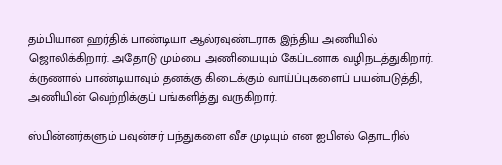தம்பியான ஹர்திக் பாண்டியா ஆல்ரவுண்டராக இந்திய அணியில் ஜொலிக்கிறார். அதோடு மும்பை அணியையும் கேப்டனாக வழிநடத்துகிறார். க்ருணால் பாண்டியாவும் தனக்கு கிடைக்கும் வாய்ப்புகளைப் பயன்படுத்தி, அணியின் வெற்றிக்குப் பங்களித்து வருகிறார்.

ஸ்பின்னர்களும் பவுன்சர் பந்துகளை வீச முடியும் என ஐபிஎல் தொடரில்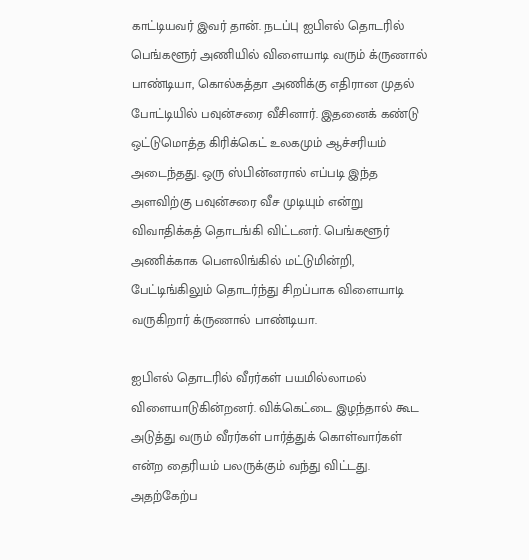காட்டியவர் இவர் தான். நடப்பு ஐபிஎல் தொடரில் பெங்களூர் அணியில் விளையாடி வரும் க்ருணால் பாண்டியா, கொல்கத்தா அணிக்கு எதிரான முதல் போட்டியில் பவுன்சரை வீசினார். இதனைக் கண்டு ஒட்டுமொத்த கிரிக்கெட் உலகமும் ஆச்சரியம் அடைந்தது. ஒரு ஸ்பின்னரால் எப்படி இந்த அளவிற்கு பவுன்சரை வீச முடியும் என்று விவாதிக்கத் தொடங்கி விட்டனர். பெங்களூர் அணிக்காக பௌலிங்கில் மட்டுமின்றி, பேட்டிங்கிலும் தொடர்ந்து சிறப்பாக விளையாடி வருகிறார் க்ருணால் பாண்டியா.

ஐபிஎல் தொடரில் வீரர்கள் பயமில்லாமல் விளையாடுகின்றனர். விக்கெட்டை இழந்தால் கூட அடுத்து வரும் வீரர்கள் பார்த்துக் கொள்வார்கள் என்ற தைரியம் பலருக்கும் வந்து விட்டது. அதற்கேற்ப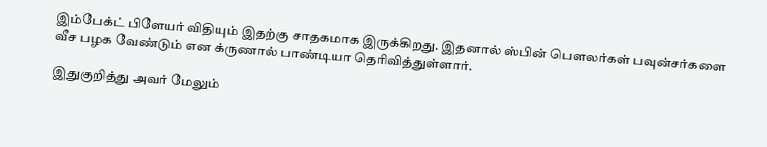இம்பேக்ட் பிளேயர் விதியும் இதற்கு சாதகமாக இருக்கிறது. இதனால் ஸ்பின் பௌலர்கள் பவுன்சர்களை வீச பழக வேண்டும் என க்ருணால் பாண்டியா தெரிவித்துள்ளார்.

இதுகுறித்து அவர் மேலும்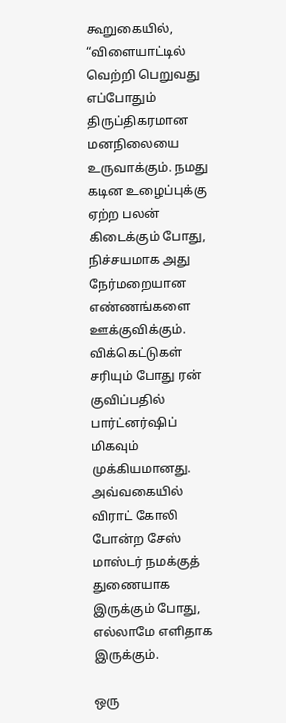கூறுகையில், “விளையாட்டில் வெற்றி பெறுவது எப்போதும் திருப்திகரமான மனநிலையை உருவாக்கும். நமது கடின உழைப்புக்கு ஏற்ற பலன் கிடைக்கும் போது, நிச்சயமாக அது நேர்மறையான எண்ணங்களை ஊக்குவிக்கும். விக்கெட்டுகள் சரியும் போது ரன் குவிப்பதில் பார்ட்னர்ஷிப் மிகவும் முக்கியமானது. அவ்வகையில் விராட் கோலி போன்ற சேஸ் மாஸ்டர் நமக்குத் துணையாக இருக்கும் போது, எல்லாமே எளிதாக இருக்கும்.

ஒரு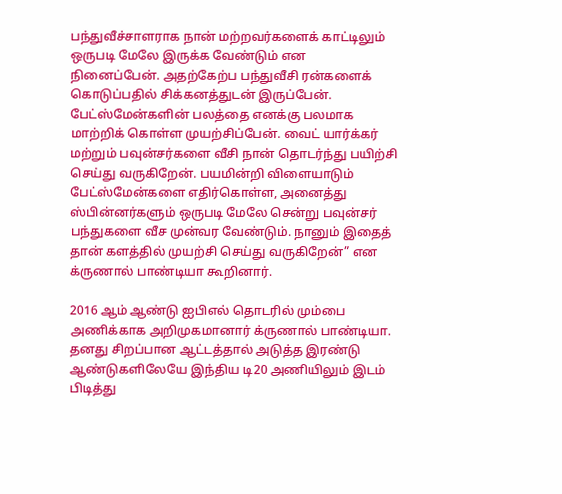பந்துவீச்சாளராக நான் மற்றவர்களைக் காட்டிலும் ஒருபடி மேலே இருக்க வேண்டும் என நினைப்பேன். அதற்கேற்ப பந்துவீசி ரன்களைக் கொடுப்பதில் சிக்கனத்துடன் இருப்பேன். பேட்ஸ்மேன்களின் பலத்தை எனக்கு பலமாக மாற்றிக் கொள்ள முயற்சிப்பேன். வைட் யார்க்கர் மற்றும் பவுன்சர்களை வீசி நான் தொடர்ந்து பயிற்சி செய்து வருகிறேன். பயமின்றி விளையாடும் பேட்ஸ்மேன்களை எதிர்கொள்ள, அனைத்து ஸ்பின்னர்களும் ஒருபடி மேலே சென்று பவுன்சர் பந்துகளை வீச முன்வர வேண்டும். நானும் இதைத் தான் களத்தில் முயற்சி செய்து வருகிறேன்” என க்ருணால் பாண்டியா கூறினார்.

2016 ஆம் ஆண்டு ஐபிஎல் தொடரில் மும்பை அணிக்காக அறிமுகமானார் க்ருணால் பாண்டியா. தனது சிறப்பான ஆட்டத்தால் அடுத்த இரண்டு ஆண்டுகளிலேயே இந்திய டி20 அணியிலும் இடம் பிடித்து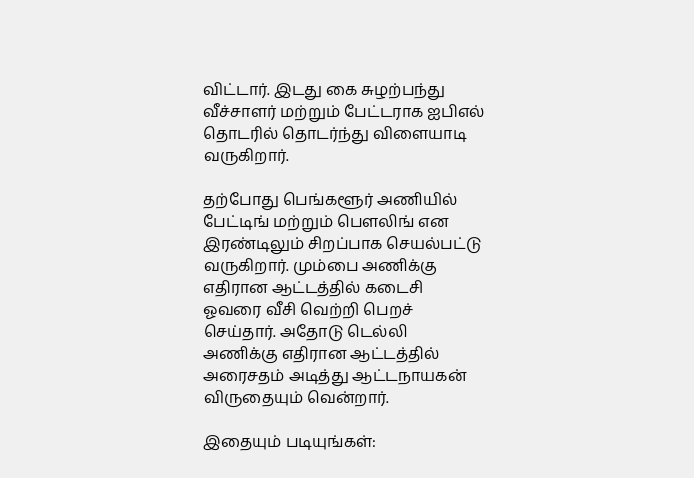விட்டார். இடது கை சுழற்பந்து வீச்சாளர் மற்றும் பேட்டராக ஐபிஎல் தொடரில் தொடர்ந்து விளையாடி வருகிறார்.

தற்போது பெங்களூர் அணியில் பேட்டிங் மற்றும் பௌலிங் என இரண்டிலும் சிறப்பாக செயல்பட்டு வருகிறார். மும்பை அணிக்கு எதிரான ஆட்டத்தில் கடைசி ஓவரை வீசி வெற்றி பெறச் செய்தார். அதோடு டெல்லி அணிக்கு எதிரான ஆட்டத்தில் அரைசதம் அடித்து ஆட்டநாயகன் விருதையும் வென்றார்.

இதையும் படியுங்கள்: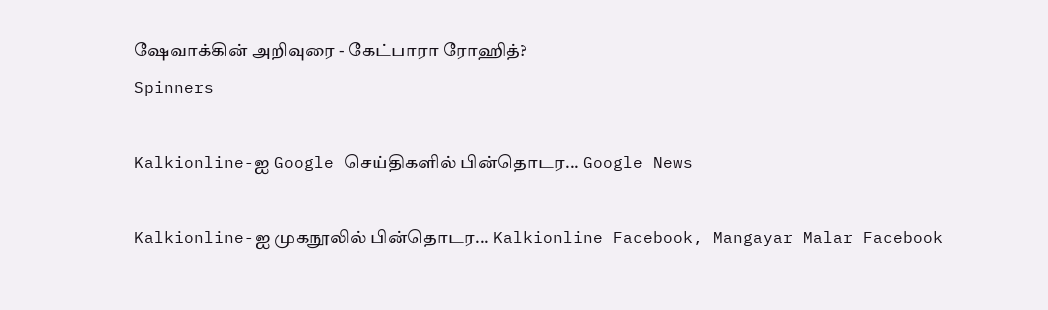ஷேவாக்கின் அறிவுரை - கேட்பாரா‌ ரோஹித்?
Spinners

Kalkionline-ஐ Google செய்திகளில் பின்தொடர... Google News

Kalkionline-ஐ முகநூலில் பின்தொடர... Kalkionline Facebook, Mangayar Malar Facebook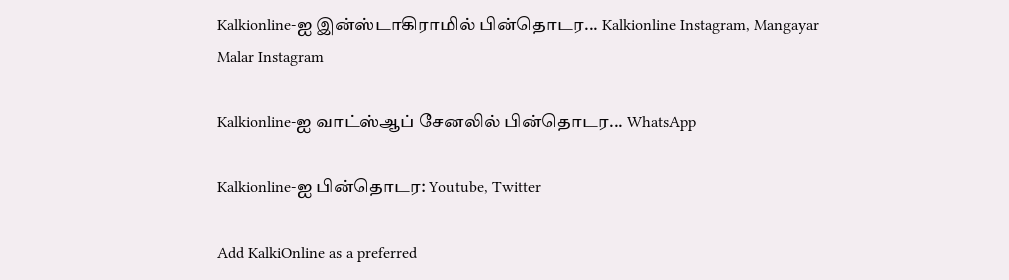Kalkionline-ஐ இன்ஸ்டாகிராமில் பின்தொடர... Kalkionline Instagram, Mangayar Malar Instagram

Kalkionline-ஐ வாட்ஸ்ஆப் சேனலில் பின்தொடர... WhatsApp

Kalkionline-ஐ பின்தொடர: Youtube, Twitter

Add KalkiOnline as a preferred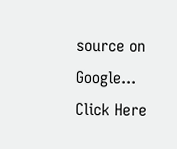source on Google... Click Here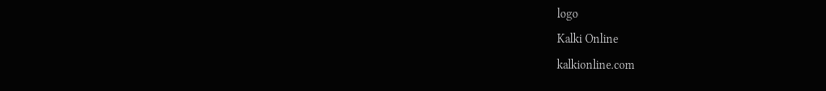logo
Kalki Online
kalkionline.com